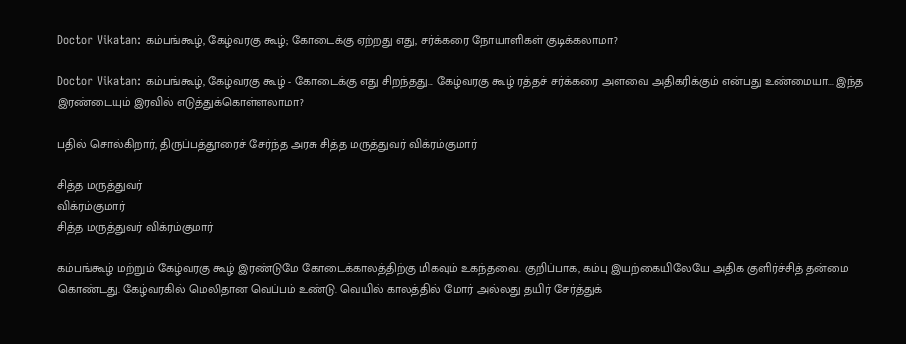Doctor Vikatan: கம்பங்கூழ், கேழ்வரகு கூழ்; கோடைக்கு ஏற்றது எது, சர்க்கரை நோயாளிகள் குடிக்கலாமா?

Doctor Vikatan: கம்பங்கூழ், கேழ்வரகு கூழ் - கோடைக்கு எது சிறந்தது... கேழ்வரகு கூழ் ரத்தச் சர்க்கரை அளவை அதிகரிக்கும் என்பது உண்மையா... இந்த இரண்டையும் இரவில் எடுத்துக்கொள்ளலாமா?

பதில் சொல்கிறார், திருப்பத்தூரைச் சேர்ந்த அரசு சித்த மருத்துவர் விக்ரம்குமார்

சித்த மருத்துவர்
விக்ரம்குமார்
சித்த மருத்துவர் விக்ரம்குமார்

கம்பங்கூழ் மற்றும் கேழ்வரகு கூழ் இரண்டுமே கோடைக்காலத்திற்கு மிகவும் உகந்தவை. குறிப்பாக, கம்பு இயற்கையிலேயே அதிக குளிர்ச்சித் தன்மை கொண்டது. கேழ்வரகில் மெலிதான வெப்பம் உண்டு. வெயில் காலத்தில் மோர் அல்லது தயிர் சேர்த்துக்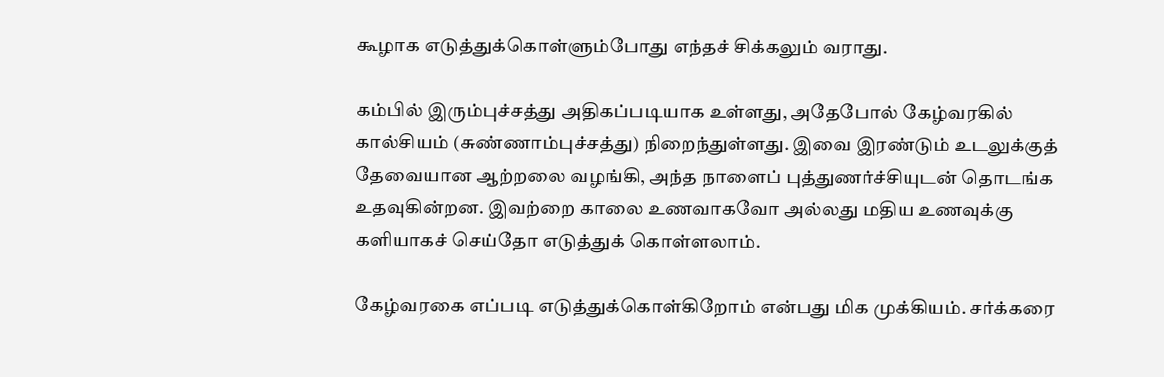கூழாக எடுத்துக்கொள்ளும்போது எந்தச் சிக்கலும் வராது.

கம்பில் இரும்புச்சத்து அதிகப்படியாக உள்ளது, அதேபோல் கேழ்வரகில் கால்சியம் (சுண்ணாம்புச்சத்து) நிறைந்துள்ளது. இவை இரண்டும் உடலுக்குத் தேவையான ஆற்றலை வழங்கி, அந்த நாளைப் புத்துணர்ச்சியுடன் தொடங்க உதவுகின்றன. இவற்றை காலை உணவாகவோ அல்லது மதிய உணவுக்கு களியாகச் செய்தோ எடுத்துக் கொள்ளலாம்.

கேழ்வரகை எப்படி எடுத்துக்கொள்கிறோம் என்பது மிக முக்கியம். சர்க்கரை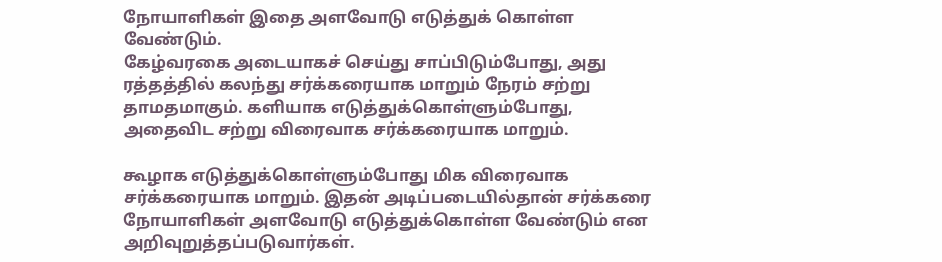நோயாளிகள் இதை அளவோடு எடுத்துக் கொள்ள வேண்டும்.
கேழ்வரகை அடையாகச் செய்து சாப்பிடும்போது, அது ரத்தத்தில் கலந்து சர்க்கரையாக மாறும் நேரம் சற்று தாமதமாகும். களியாக எடுத்துக்கொள்ளும்போது, அதைவிட சற்று விரைவாக சர்க்கரையாக மாறும்.

கூழாக எடுத்துக்கொள்ளும்போது மிக விரைவாக சர்க்கரையாக மாறும். இதன் அடிப்படையில்தான் சர்க்கரை நோயாளிகள் அளவோடு எடுத்துக்கொள்ள வேண்டும் என அறிவுறுத்தப்படுவார்கள்.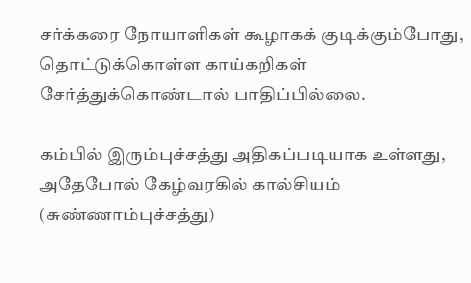சர்க்கரை நோயாளிகள் கூழாகக் குடிக்கும்போது, தொட்டுக்கொள்ள காய்கறிகள் சேர்த்துக்கொண்டால் பாதிப்பில்லை.

கம்பில் இரும்புச்சத்து அதிகப்படியாக உள்ளது, அதேபோல் கேழ்வரகில் கால்சியம் (சுண்ணாம்புச்சத்து)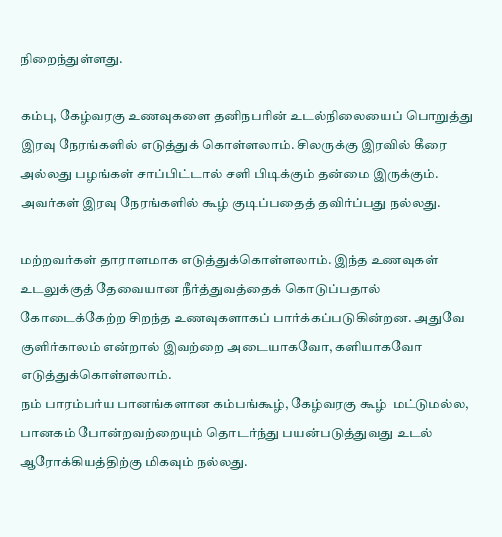நிறைந்துள்ளது.

கம்பு, கேழ்வரகு உணவுகளை தனிநபரின் உடல்நிலையைப் பொறுத்து இரவு நேரங்களில் எடுத்துக் கொள்ளலாம். சிலருக்கு இரவில் கீரை அல்லது பழங்கள் சாப்பிட்டால் சளி பிடிக்கும் தன்மை இருக்கும். அவர்கள் இரவு நேரங்களில் கூழ் குடிப்பதைத் தவிர்ப்பது நல்லது.

மற்றவர்கள் தாராளமாக எடுத்துக்கொள்ளலாம். இந்த உணவுகள் உடலுக்குத் தேவையான நீர்த்துவத்தைக் கொடுப்பதால் கோடைக்கேற்ற சிறந்த உணவுகளாகப் பார்க்கப்படுகின்றன. அதுவே குளிர்காலம் என்றால் இவற்றை அடையாகவோ, களியாகவோ எடுத்துக்கொள்ளலாம்.
நம் பாரம்பர்ய பானங்களான கம்பங்கூழ், கேழ்வரகு கூழ்  மட்டுமல்ல, பானகம் போன்றவற்றையும் தொடர்ந்து பயன்படுத்துவது உடல் ஆரோக்கியத்திற்கு மிகவும் நல்லது.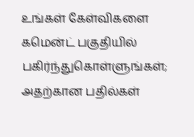உங்கள் கேள்விகளை கமென்ட் பகுதியில் பகிர்ந்துகொள்ளுங்கள்; அதற்கான பதில்கள்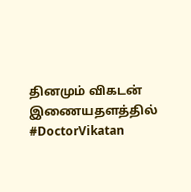தினமும் விகடன் இணையதளத்தில் #DoctorVikatan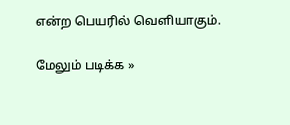என்ற பெயரில் வெளியாகும்.

மேலும் படிக்க »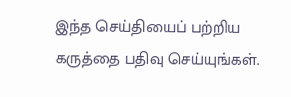இந்த செய்தியைப் பற்றிய கருத்தை பதிவு செய்யுங்கள்.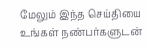மேலும் இந்த செய்தியை உங்கள் நண்பர்களுடன்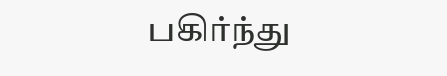பகிர்ந்து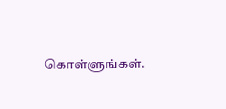கொள்ளுங்கள்.